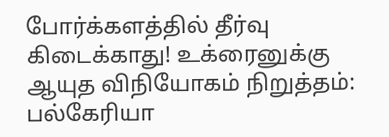போர்க்களத்தில் தீர்வு கிடைக்காது! உக்ரைனுக்கு ஆயுத விநியோகம் நிறுத்தம்: பல்கேரியா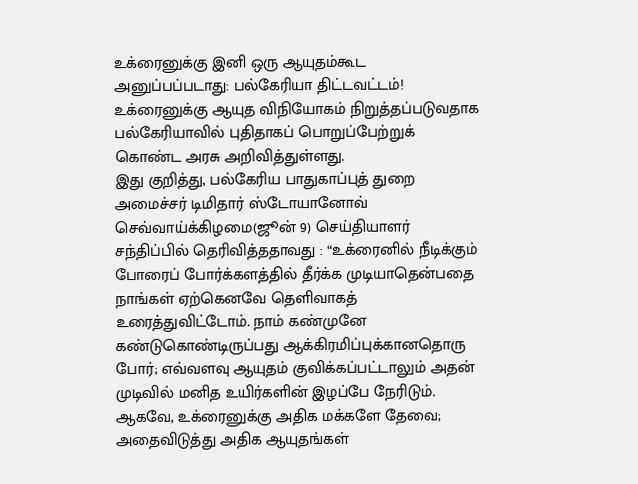உக்ரைனுக்கு இனி ஒரு ஆயுதம்கூட அனுப்பப்படாது: பல்கேரியா திட்டவட்டம்!
உக்ரைனுக்கு ஆயுத விநியோகம் நிறுத்தப்படுவதாக பல்கேரியாவில் புதிதாகப் பொறுப்பேற்றுக் கொண்ட அரசு அறிவித்துள்ளது.
இது குறித்து, பல்கேரிய பாதுகாப்புத் துறை அமைச்சர் டிமிதார் ஸ்டோயானோவ் செவ்வாய்க்கிழமை(ஜூன் 9) செய்தியாளர் சந்திப்பில் தெரிவித்ததாவது : “உக்ரைனில் நீடிக்கும் போரைப் போர்க்களத்தில் தீர்க்க முடியாதென்பதை நாங்கள் ஏற்கெனவே தெளிவாகத் உரைத்துவிட்டோம். நாம் கண்முனே கண்டுகொண்டிருப்பது ஆக்கிரமிப்புக்கானதொரு போர்; எவ்வளவு ஆயுதம் குவிக்கப்பட்டாலும் அதன் முடிவில் மனித உயிர்களின் இழப்பே நேரிடும்.
ஆகவே, உக்ரைனுக்கு அதிக மக்களே தேவை; அதைவிடுத்து அதிக ஆயுதங்கள்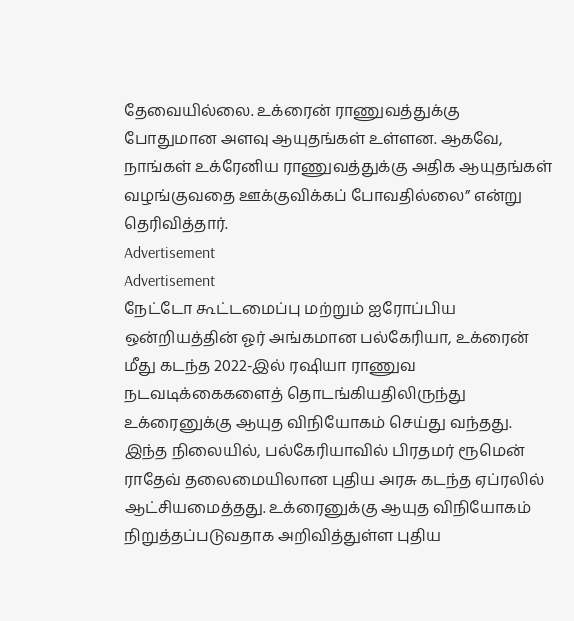தேவையில்லை. உக்ரைன் ராணுவத்துக்கு போதுமான அளவு ஆயுதங்கள் உள்ளன. ஆகவே, நாங்கள் உக்ரேனிய ராணுவத்துக்கு அதிக ஆயுதங்கள் வழங்குவதை ஊக்குவிக்கப் போவதில்லை” என்று தெரிவித்தார்.
Advertisement
Advertisement
நேட்டோ கூட்டமைப்பு மற்றும் ஐரோப்பிய ஒன்றியத்தின் ஓர் அங்கமான பல்கேரியா, உக்ரைன் மீது கடந்த 2022-இல் ரஷியா ராணுவ நடவடிக்கைகளைத் தொடங்கியதிலிருந்து உக்ரைனுக்கு ஆயுத விநியோகம் செய்து வந்தது. இந்த நிலையில், பல்கேரியாவில் பிரதமர் ரூமென் ராதேவ் தலைமையிலான புதிய அரசு கடந்த ஏப்ரலில் ஆட்சியமைத்தது. உக்ரைனுக்கு ஆயுத விநியோகம் நிறுத்தப்படுவதாக அறிவித்துள்ள புதிய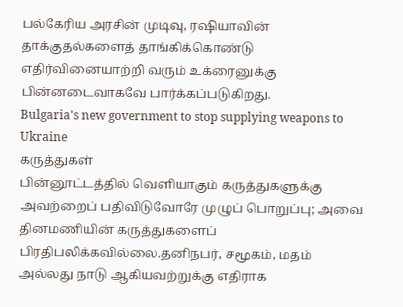பல்கேரிய அரசின் முடிவு, ரஷியாவின் தாக்குதல்களைத் தாங்கிக்கொண்டு எதிர்வினையாற்றி வரும் உக்ரைனுக்கு பின்னடைவாகவே பார்க்கப்படுகிறது.
Bulgaria's new government to stop supplying weapons to Ukraine
கருத்துகள்
பின்னூட்டத்தில் வெளியாகும் கருத்துகளுக்கு அவற்றைப் பதிவிடுவோரே முழுப் பொறுப்பு; அவை தினமணியின் கருத்துகளைப் பிரதிபலிக்கவில்லை.தனிநபர், சமூகம், மதம் அல்லது நாடு ஆகியவற்றுக்கு எதிராக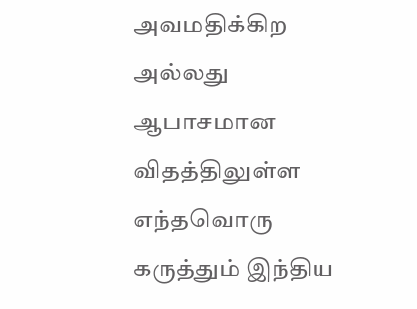அவமதிக்கிற அல்லது ஆபாசமான விதத்திலுள்ள எந்தவொரு கருத்தும் இந்திய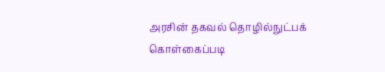அரசின் தகவல் தொழில்நுட்பக் கொள்கைப்படி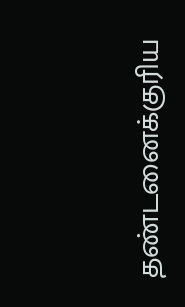தண்டனைக்குரிய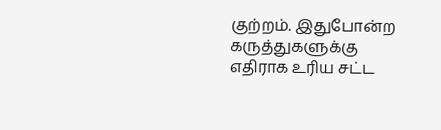குற்றம். இதுபோன்ற கருத்துகளுக்கு எதிராக உரிய சட்ட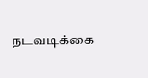நடவடிக்கை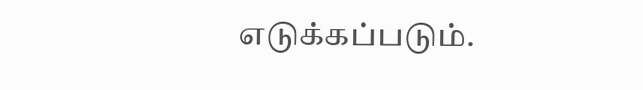எடுக்கப்படும்.